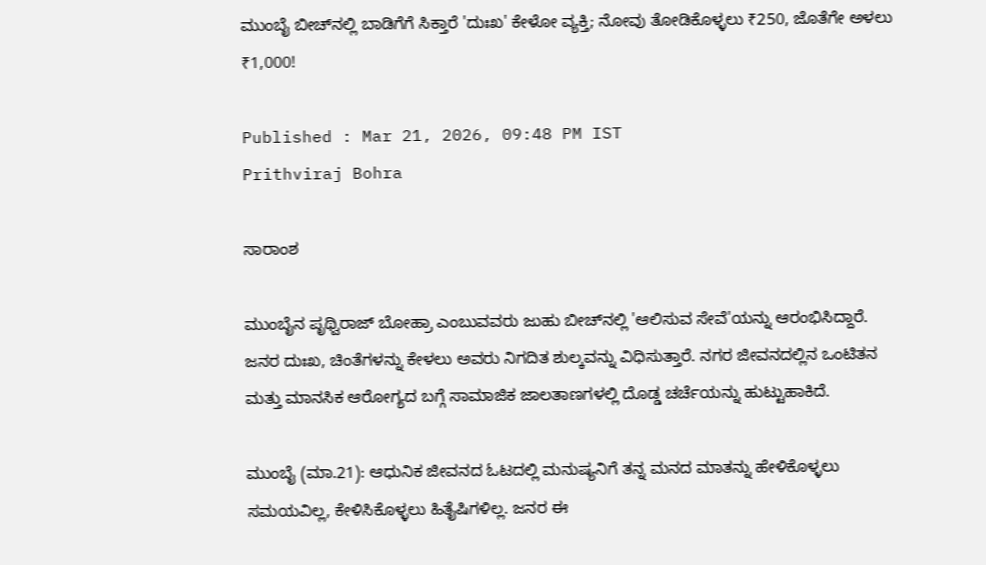ಮುಂಬೈ ಬೀಚ್‌ನಲ್ಲಿ ಬಾಡಿಗೆಗೆ ಸಿಕ್ತಾರೆ 'ದುಃಖ' ಕೇಳೋ ವ್ಯಕ್ತಿ; ನೋವು ತೋಡಿಕೊಳ್ಳಲು ₹250, ಜೊತೆಗೇ ಅಳಲು ₹1,000!

Published : Mar 21, 2026, 09:48 PM IST
Prithviraj Bohra

ಸಾರಾಂಶ

ಮುಂಬೈನ ಪೃಥ್ವಿರಾಜ್ ಬೋಹ್ರಾ ಎಂಬುವವರು ಜುಹು ಬೀಚ್‌ನಲ್ಲಿ 'ಆಲಿಸುವ ಸೇವೆ'ಯನ್ನು ಆರಂಭಿಸಿದ್ದಾರೆ. ಜನರ ದುಃಖ, ಚಿಂತೆಗಳನ್ನು ಕೇಳಲು ಅವರು ನಿಗದಿತ ಶುಲ್ಕವನ್ನು ವಿಧಿಸುತ್ತಾರೆ. ನಗರ ಜೀವನದಲ್ಲಿನ ಒಂಟಿತನ ಮತ್ತು ಮಾನಸಿಕ ಆರೋಗ್ಯದ ಬಗ್ಗೆ ಸಾಮಾಜಿಕ ಜಾಲತಾಣಗಳಲ್ಲಿ ದೊಡ್ಡ ಚರ್ಚೆಯನ್ನು ಹುಟ್ಟುಹಾಕಿದೆ.

ಮುಂಬೈ (ಮಾ.21): ಆಧುನಿಕ ಜೀವನದ ಓಟದಲ್ಲಿ ಮನುಷ್ಯನಿಗೆ ತನ್ನ ಮನದ ಮಾತನ್ನು ಹೇಳಿಕೊಳ್ಳಲು ಸಮಯವಿಲ್ಲ, ಕೇಳಿಸಿಕೊಳ್ಳಲು ಹಿತೈಷಿಗಳಿಲ್ಲ. ಜನರ ಈ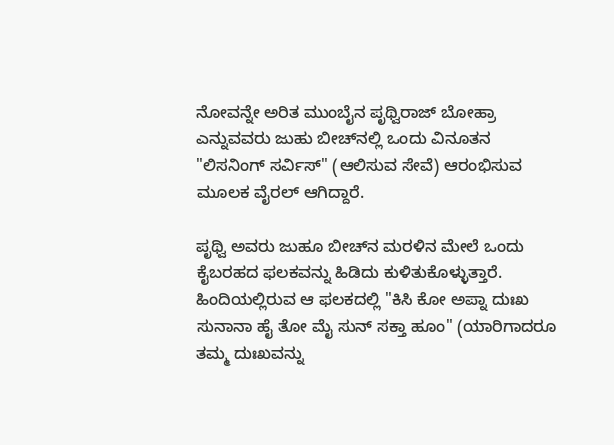ನೋವನ್ನೇ ಅರಿತ ಮುಂಬೈನ ಪೃಥ್ವಿರಾಜ್ ಬೋಹ್ರಾ ಎನ್ನುವವರು ಜುಹು ಬೀಚ್‌ನಲ್ಲಿ ಒಂದು ವಿನೂತನ "ಲಿಸನಿಂಗ್ ಸರ್ವಿಸ್" (ಆಲಿಸುವ ಸೇವೆ) ಆರಂಭಿಸುವ ಮೂಲಕ ವೈರಲ್ ಆಗಿದ್ದಾರೆ.

ಪೃಥ್ವಿ ಅವರು ಜುಹೂ ಬೀಚ್‌ನ ಮರಳಿನ ಮೇಲೆ ಒಂದು ಕೈಬರಹದ ಫಲಕವನ್ನು ಹಿಡಿದು ಕುಳಿತುಕೊಳ್ಳುತ್ತಾರೆ. ಹಿಂದಿಯಲ್ಲಿರುವ ಆ ಫಲಕದಲ್ಲಿ "ಕಿಸಿ ಕೋ ಅಪ್ನಾ ದುಃಖ ಸುನಾನಾ ಹೈ ತೋ ಮೈ ಸುನ್ ಸಕ್ತಾ ಹೂಂ" (ಯಾರಿಗಾದರೂ ತಮ್ಮ ದುಃಖವನ್ನು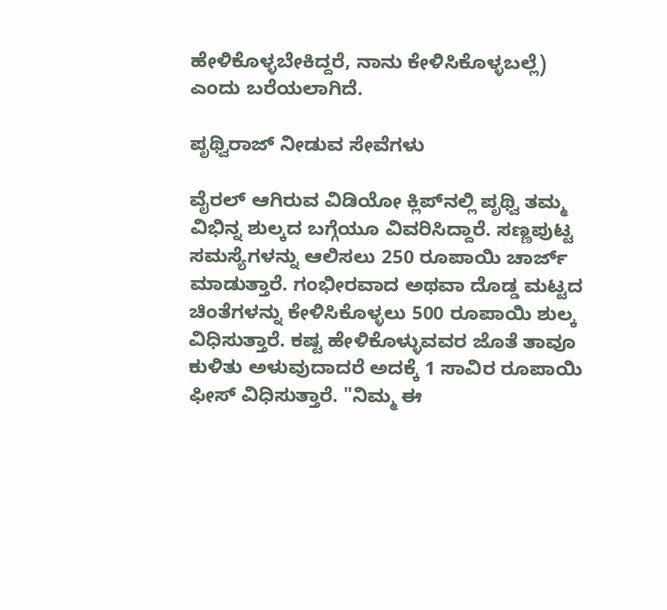ಹೇಳಿಕೊಳ್ಳಬೇಕಿದ್ದರೆ, ನಾನು ಕೇಳಿಸಿಕೊಳ್ಳಬಲ್ಲೆ) ಎಂದು ಬರೆಯಲಾಗಿದೆ.

ಪೃಥ್ವಿರಾಜ್‌ ನೀಡುವ ಸೇವೆಗಳು

ವೈರಲ್ ಆಗಿರುವ ವಿಡಿಯೋ ಕ್ಲಿಪ್‌ನಲ್ಲಿ ಪೃಥ್ವಿ ತಮ್ಮ ವಿಭಿನ್ನ ಶುಲ್ಕದ ಬಗ್ಗೆಯೂ ವಿವರಿಸಿದ್ದಾರೆ. ಸಣ್ಣಪುಟ್ಟ ಸಮಸ್ಯೆಗಳನ್ನು ಆಲಿಸಲು 250 ರೂಪಾಯಿ ಚಾರ್ಜ್‌ ಮಾಡುತ್ತಾರೆ. ಗಂಭೀರವಾದ ಅಥವಾ ದೊಡ್ಡ ಮಟ್ಟದ ಚಿಂತೆಗಳನ್ನು ಕೇಳಿಸಿಕೊಳ್ಳಲು 500 ರೂಪಾಯಿ ಶುಲ್ಕ ವಿಧಿಸುತ್ತಾರೆ. ಕಷ್ಟ ಹೇಳಿಕೊಳ್ಳುವವರ ಜೊತೆ ತಾವೂ ಕುಳಿತು ಅಳುವುದಾದರೆ ಅದಕ್ಕೆ 1 ಸಾವಿರ ರೂಪಾಯಿ ಫೀಸ್‌ ವಿಧಿಸುತ್ತಾರೆ. "ನಿಮ್ಮ ಈ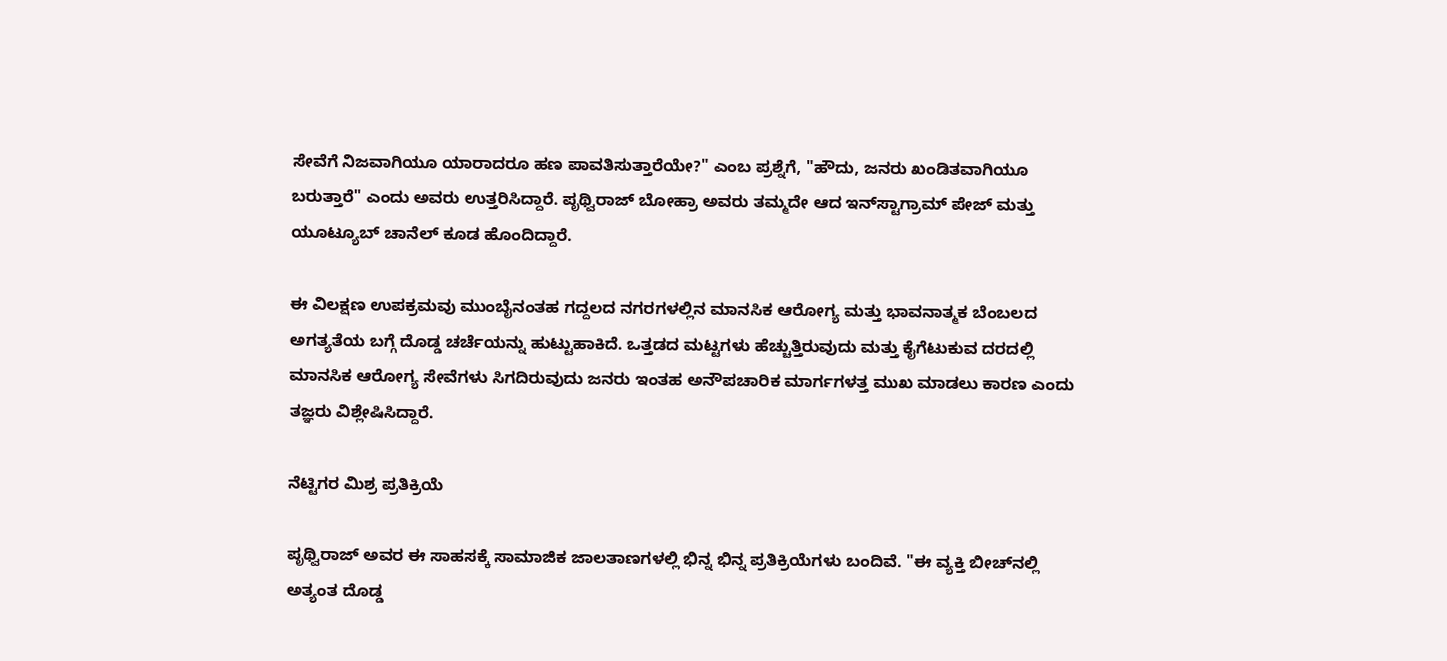ಸೇವೆಗೆ ನಿಜವಾಗಿಯೂ ಯಾರಾದರೂ ಹಣ ಪಾವತಿಸುತ್ತಾರೆಯೇ?" ಎಂಬ ಪ್ರಶ್ನೆಗೆ, "ಹೌದು, ಜನರು ಖಂಡಿತವಾಗಿಯೂ ಬರುತ್ತಾರೆ" ಎಂದು ಅವರು ಉತ್ತರಿಸಿದ್ದಾರೆ. ಪೃಥ್ವಿರಾಜ್ ಬೋಹ್ರಾ ಅವರು ತಮ್ಮದೇ ಆದ ಇನ್‌ಸ್ಟಾಗ್ರಾಮ್ ಪೇಜ್ ಮತ್ತು ಯೂಟ್ಯೂಬ್ ಚಾನೆಲ್ ಕೂಡ ಹೊಂದಿದ್ದಾರೆ.

ಈ ವಿಲಕ್ಷಣ ಉಪಕ್ರಮವು ಮುಂಬೈನಂತಹ ಗದ್ದಲದ ನಗರಗಳಲ್ಲಿನ ಮಾನಸಿಕ ಆರೋಗ್ಯ ಮತ್ತು ಭಾವನಾತ್ಮಕ ಬೆಂಬಲದ ಅಗತ್ಯತೆಯ ಬಗ್ಗೆ ದೊಡ್ಡ ಚರ್ಚೆಯನ್ನು ಹುಟ್ಟುಹಾಕಿದೆ. ಒತ್ತಡದ ಮಟ್ಟಗಳು ಹೆಚ್ಚುತ್ತಿರುವುದು ಮತ್ತು ಕೈಗೆಟುಕುವ ದರದಲ್ಲಿ ಮಾನಸಿಕ ಆರೋಗ್ಯ ಸೇವೆಗಳು ಸಿಗದಿರುವುದು ಜನರು ಇಂತಹ ಅನೌಪಚಾರಿಕ ಮಾರ್ಗಗಳತ್ತ ಮುಖ ಮಾಡಲು ಕಾರಣ ಎಂದು ತಜ್ಞರು ವಿಶ್ಲೇಷಿಸಿದ್ದಾರೆ.

ನೆಟ್ಟಿಗರ ಮಿಶ್ರ ಪ್ರತಿಕ್ರಿಯೆ

ಪೃಥ್ವಿರಾಜ್ ಅವರ ಈ ಸಾಹಸಕ್ಕೆ ಸಾಮಾಜಿಕ ಜಾಲತಾಣಗಳಲ್ಲಿ ಭಿನ್ನ ಭಿನ್ನ ಪ್ರತಿಕ್ರಿಯೆಗಳು ಬಂದಿವೆ. "ಈ ವ್ಯಕ್ತಿ ಬೀಚ್‌ನಲ್ಲಿ ಅತ್ಯಂತ ದೊಡ್ಡ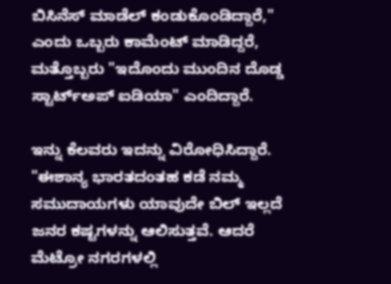ಬಿಸಿನೆಸ್ ಮಾಡೆಲ್ ಕಂಡುಕೊಂಡಿದ್ದಾರೆ," ಎಂದು ಒಬ್ಬರು ಕಾಮೆಂಟ್ ಮಾಡಿದ್ದರೆ, ಮತ್ತೊಬ್ಬರು "ಇದೊಂದು ಮುಂದಿನ ದೊಡ್ಡ ಸ್ಟಾರ್ಟ್ಅಪ್ ಐಡಿಯಾ" ಎಂದಿದ್ದಾರೆ.

ಇನ್ನು ಕೆಲವರು ಇದನ್ನು ವಿರೋಧಿಸಿದ್ದಾರೆ. "ಈಶಾನ್ಯ ಭಾರತದಂತಹ ಕಡೆ ನಮ್ಮ ಸಮುದಾಯಗಳು ಯಾವುದೇ ಬಿಲ್ ಇಲ್ಲದೆ ಜನರ ಕಷ್ಟಗಳನ್ನು ಆಲಿಸುತ್ತವೆ. ಆದರೆ ಮೆಟ್ರೋ ನಗರಗಳಲ್ಲಿ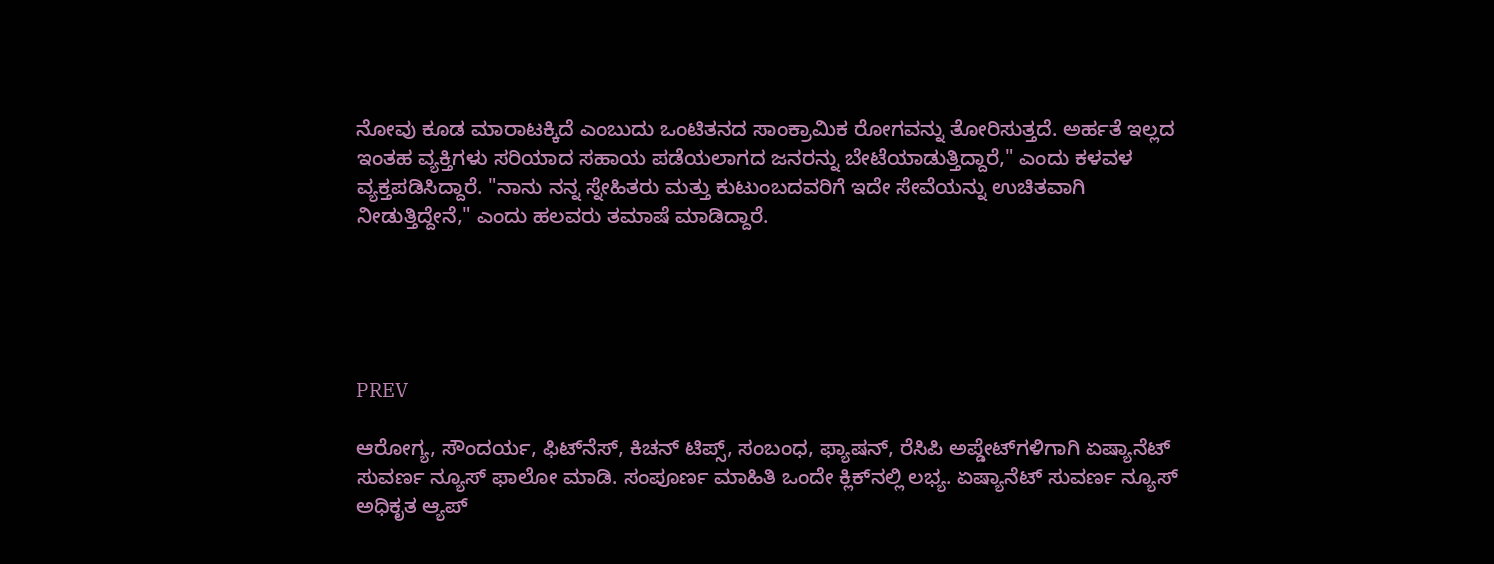ನೋವು ಕೂಡ ಮಾರಾಟಕ್ಕಿದೆ ಎಂಬುದು ಒಂಟಿತನದ ಸಾಂಕ್ರಾಮಿಕ ರೋಗವನ್ನು ತೋರಿಸುತ್ತದೆ. ಅರ್ಹತೆ ಇಲ್ಲದ ಇಂತಹ ವ್ಯಕ್ತಿಗಳು ಸರಿಯಾದ ಸಹಾಯ ಪಡೆಯಲಾಗದ ಜನರನ್ನು ಬೇಟೆಯಾಡುತ್ತಿದ್ದಾರೆ," ಎಂದು ಕಳವಳ ವ್ಯಕ್ತಪಡಿಸಿದ್ದಾರೆ. "ನಾನು ನನ್ನ ಸ್ನೇಹಿತರು ಮತ್ತು ಕುಟುಂಬದವರಿಗೆ ಇದೇ ಸೇವೆಯನ್ನು ಉಚಿತವಾಗಿ ನೀಡುತ್ತಿದ್ದೇನೆ," ಎಂದು ಹಲವರು ತಮಾಷೆ ಮಾಡಿದ್ದಾರೆ.





PREV

ಆರೋಗ್ಯ, ಸೌಂದರ್ಯ, ಫಿಟ್‌ನೆಸ್, ಕಿಚನ್ ಟಿಪ್ಸ್‌, ಸಂಬಂಧ, ಫ್ಯಾಷನ್, ರೆಸಿಪಿ ಅಪ್ಡೇಟ್‌ಗಳಿಗಾಗಿ ಏಷ್ಯಾನೆಟ್ ಸುವರ್ಣ ನ್ಯೂಸ್‌ ಫಾಲೋ ಮಾಡಿ. ಸಂಪೂರ್ಣ ಮಾಹಿತಿ ಒಂದೇ ಕ್ಲಿಕ್‌ನಲ್ಲಿ ಲಭ್ಯ. ಏಷ್ಯಾನೆಟ್ ಸುವರ್ಣ ನ್ಯೂಸ್ ಅಧಿಕೃತ ಆ್ಯಪ್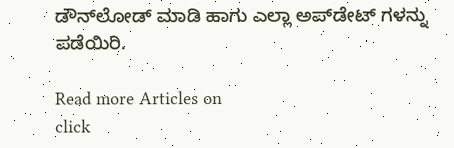ಡೌನ್‌ಲೋಡ್ ಮಾಡಿ ಹಾಗು ಎಲ್ಲಾ ಅಪ್‌ಡೇಟ್ ಗಳನ್ನು ಪಡೆಯಿರಿ.

Read more Articles on
click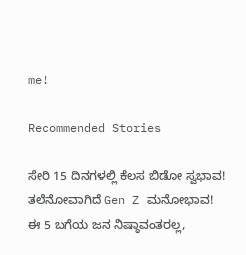me!

Recommended Stories

ಸೇರಿ 15 ದಿನಗಳಲ್ಲಿ ಕೆಲಸ ಬಿಡೋ ಸ್ವಭಾವ! ತಲೆನೋವಾಗಿದೆ Gen Z ಮನೋಭಾವ!
ಈ 5 ಬಗೆಯ ಜನ ನಿಷ್ಠಾವಂತರಲ್ಲ,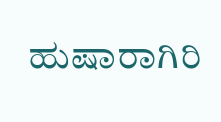ಹುಷಾರಾಗಿರಿ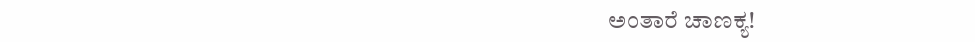ಅಂತಾರೆ ಚಾಣಕ್ಯ!